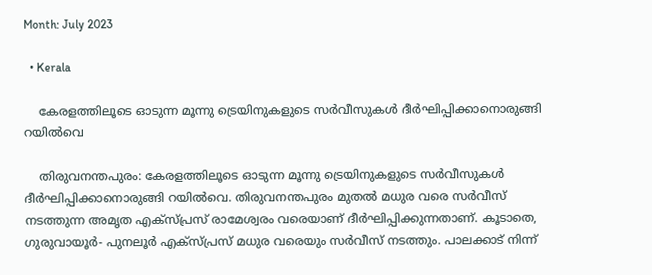Month: July 2023

  • Kerala

    കേരളത്തിലൂടെ ഓടുന്ന മൂന്നു ട്രെയിനുകളുടെ സര്‍വീസുകള്‍ ദീര്‍ഘിപ്പിക്കാനൊരുങ്ങി റയിൽവെ

    തിരുവനന്തപുരം: കേരളത്തിലൂടെ ഓടുന്ന മൂന്നു ട്രെയിനുകളുടെ സര്‍വീസുകള്‍ ദീര്‍ഘിപ്പിക്കാനൊരുങ്ങി റയിൽവെ. തിരുവനന്തപുരം മുതല്‍ മധുര വരെ സര്‍വീസ് നടത്തുന്ന അമൃത എക്സ്പ്രസ് രാമേശ്വരം വരെയാണ് ദീര്‍ഘിപ്പിക്കുന്നതാണ്. കൂടാതെ, ഗുരുവായൂര്‍- പുനലൂര്‍ എക്സ്പ്രസ് മധുര വരെയും സര്‍വീസ് നടത്തും. പാലക്കാട് നിന്ന്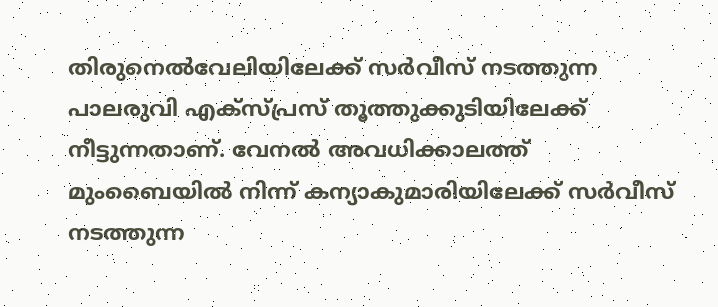തിരുനെല്‍വേലിയിലേക്ക് സര്‍വീസ് നടത്തുന്ന പാലരുവി എക്സ്പ്രസ് തൂത്തുക്കുടിയിലേക്ക് നീട്ടുന്നതാണ്. വേനല്‍ അവധിക്കാലത്ത് മുംബൈയില്‍ നിന്ന് കന്യാകുമാരിയിലേക്ക് സര്‍വീസ് നടത്തുന്ന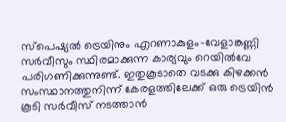സ്പെഷ്യല്‍ ട്രെയിനും എറണാകുളം-വേളാങ്കണ്ണി സര്‍വീസും സ്ഥിരമാക്കുന്ന കാര്യവും റെയില്‍വേ പരിഗണിക്കുന്നുണ്ട്. ഇതുകൂടാതെ വടക്കു കിഴക്കൻ സംസ്ഥാനത്തുനിന്ന് കേരളത്തിലേക്ക് ഒരു ട്രെയിൻ കൂടി സര്‍വീസ് നടത്താൻ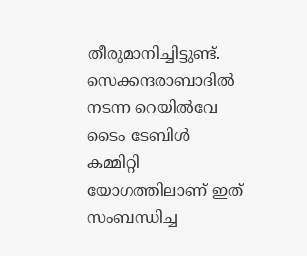തീരുമാനിച്ചിട്ടുണ്ട്. സെക്കന്ദരാബാദില്‍ നടന്ന റെയില്‍വേ ടൈം ടേബിള്‍ കമ്മിറ്റി യോഗത്തിലാണ് ഇത് സംബന്ധിച്ച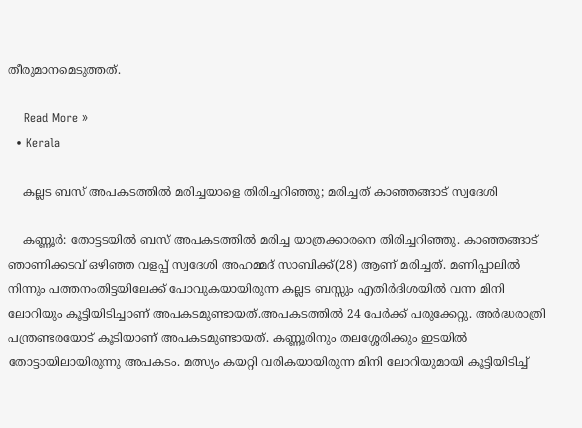തീരുമാനമെടുത്തത്.

    Read More »
  • Kerala

    കല്ലട ബസ് അപകടത്തിൽ മരിച്ചയാളെ തിരിച്ചറിഞ്ഞു; മരിച്ചത് കാഞ്ഞങ്ങാട് സ്വദേശി

    കണ്ണൂര്‍: തോട്ടടയില്‍ ബസ് അപകടത്തില്‍ മരിച്ച യാത്രക്കാരനെ തിരിച്ചറിഞ്ഞു. കാഞ്ഞങ്ങാട് ഞാണിക്കടവ് ഒഴിഞ്ഞ വളപ്പ് സ്വദേശി അഹമ്മദ് സാബിക്ക്(28) ആണ് മരിച്ചത്. മണിപ്പാലില്‍ നിന്നും പത്തനംതിട്ടയിലേക്ക് പോവുകയായിരുന്ന കല്ലട ബസ്സും എതിര്‍ദിശയില്‍ വന്ന മിനി ലോറിയും കൂട്ടിയിടിച്ചാണ് അപകടമുണ്ടായത്.അപകടത്തില്‍ 24 പേര്‍ക്ക് പരുക്കേറ്റു. അര്‍ദ്ധരാത്രി പന്ത്രണ്ടരയോട് കൂടിയാണ് അപകടമുണ്ടായത്. കണ്ണൂരിനും തലശ്ശേരിക്കും ഇടയില്‍ തോട്ടായിലായിരുന്നു അപകടം. മത്സ്യം കയറ്റി വരികയായിരുന്ന മിനി ലോറിയുമായി കൂട്ടിയിടിച്ച്‌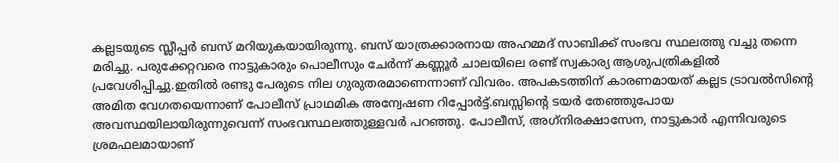കല്ലടയുടെ സ്ലീപ്പര്‍ ബസ് മറിയുകയായിരുന്നു. ബസ് യാത്രക്കാരനായ അഹമ്മദ് സാബിക്ക് സംഭവ സ്ഥലത്തു വച്ചു തന്നെ മരിച്ചു. പരുക്കേറ്റവരെ നാട്ടുകാരും പൊലീസും ചേര്‍ന്ന് കണ്ണൂര്‍ ചാലയിലെ രണ്ട് സ്വകാര്യ ആശുപത്രികളില്‍ പ്രവേശിപ്പിച്ചു.ഇതിൽ രണ്ടു പേരുടെ നില ഗുരുതരമാണെന്നാണ് വിവരം. അപകടത്തിന് കാരണമായത് കല്ലട ട്രാവല്‍സിന്റെ അമിത വേഗതയെന്നാണ് പോലീസ് പ്രാഥമിക അന്വേഷണ റിപ്പോര്‍ട്ട്.ബസ്സിന്റെ ടയര്‍ തേഞ്ഞുപോയ അവസ്ഥയിലായിരുന്നുവെന്ന് സംഭവസ്ഥലത്തുള്ളവര്‍ പറഞ്ഞു. പോലീസ്, അഗ്‌നിരക്ഷാസേന, നാട്ടുകാര്‍ എന്നിവരുടെ ശ്രമഫലമായാണ്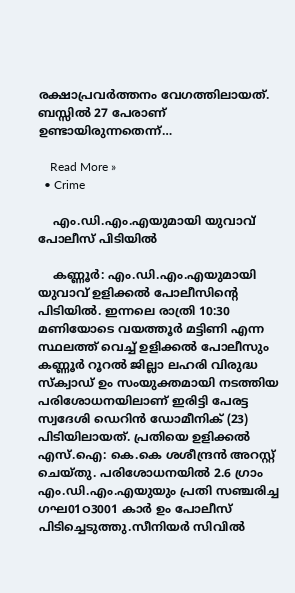രക്ഷാപ്രവര്‍ത്തനം വേഗത്തിലായത്. ബസ്സില്‍ 27 പേരാണ് ഉണ്ടായിരുന്നതെന്ന്…

    Read More »
  • Crime

    എം.ഡി.എം.എയുമായി യുവാവ് പോലീസ് പിടിയില്‍

    കണ്ണൂര്‍: എം.ഡി.എം.എയുമായി യുവാവ് ഉളിക്കല്‍ പോലീസിന്റെ പിടിയില്‍. ഇന്നലെ രാത്രി 10:30 മണിയോടെ വയത്തൂര്‍ മട്ടിണി എന്ന സ്ഥലത്ത് വെച്ച് ഉളിക്കല്‍ പോലീസും കണ്ണൂര്‍ റൂറല്‍ ജില്ലാ ലഹരി വിരുദ്ധ സ്‌ക്വാഡ് ഉം സംയുക്തമായി നടത്തിയ പരിശോധനയിലാണ് ഇരിട്ടി പേരട്ട സ്വദേശി ഡെറിന്‍ ഡോമീനിക് (23) പിടിയിലായത്. പ്രതിയെ ഉളിക്കല്‍ എസ്.ഐ: കെ.കെ ശശീന്ദ്രന്‍ അറസ്റ്റ് ചെയ്തു. പരിശോധനയില്‍ 2.6 ഗ്രാം എം.ഡി.എം.എയുയും പ്രതി സഞ്ചരിച്ച ഗഘ01ഠ3001 കാര്‍ ഉം പോലീസ് പിടിച്ചെടുത്തു.സീനിയര്‍ സിവില്‍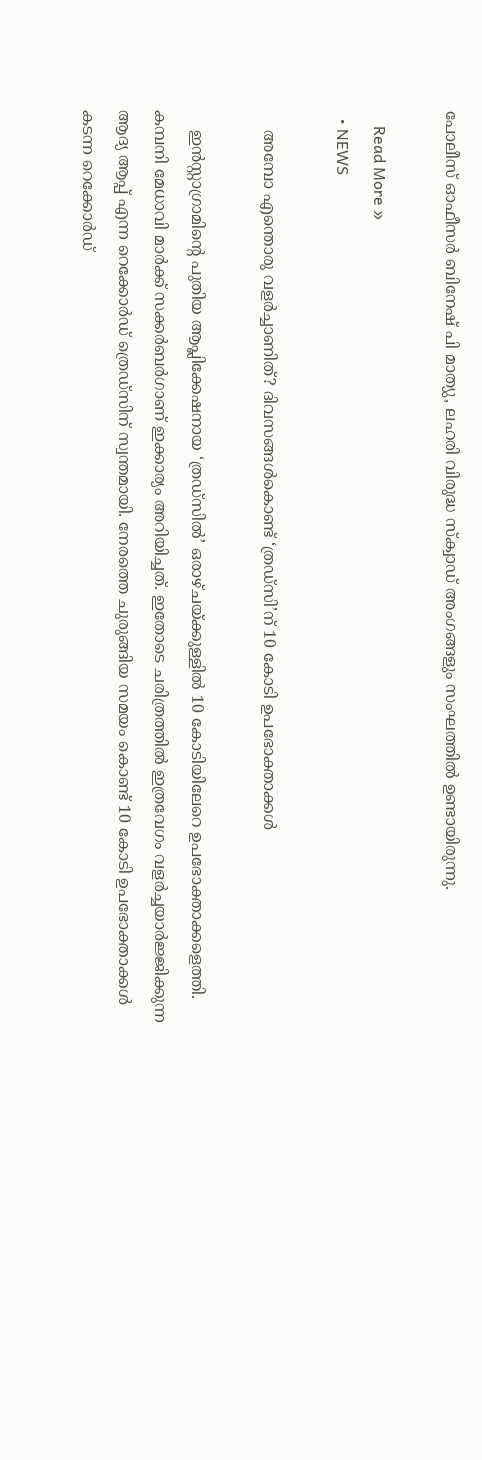പോലീസ് ഓഫീസര്‍ ബിനേഷ് പി മാത്യു, ലഹരി വിരുദ്ധ സ്‌ക്വാഡ് അംഗങ്ങളും സംഘത്തില്‍ ഉണ്ടായിരുന്നു.

    Read More »
  • NEWS

    അമ്പോ എന്തൊരു വളര്‍ച്ചാണിത്? ദിവസങ്ങള്‍കൊണ്ട് ‘ത്രഡ്സി’ന് 10 കോടി ഉപഭോക്താക്കള്‍

    ഇന്‍സ്റ്റാഗ്രാമിന്റെ പുതിയ ആപ്ലിക്കേഷനായ ‘ത്രഡ്സില്‍’ ഒരാഴ്ചയ്ക്കുള്ളില്‍ 10 കോടിയിലേറെ ഉപഭോക്താക്കളെത്തി. കമ്പനി മേധാവി മാര്‍ക്ക് സക്കര്‍ബര്‍ഗാണ് ഇക്കാര്യം അറിയിച്ചത്. ഇതോടെ ചരിത്രത്തില്‍ ഇത്രവേഗം വളര്‍ച്ചയാര്‍ജ്ജിക്കുന്ന ആദ്യ ആപ്പ് എന്ന റെക്കോര്‍ഡ് ത്രെഡ്സിന് സ്വന്തമായി. നേരത്തെ ചുരുങ്ങിയ സമയം കൊണ്ട് 10 കോടി ഉപഭോക്താക്കള്‍ കടന്ന റെക്കോര്‍ഡ്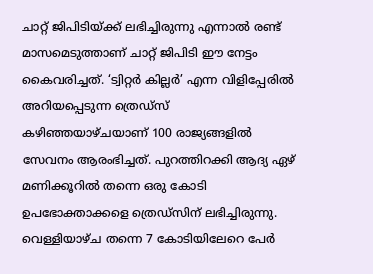ചാറ്റ് ജിപിടിയ്ക്ക് ലഭിച്ചിരുന്നു എന്നാല്‍ രണ്ട് മാസമെടുത്താണ് ചാറ്റ് ജിപിടി ഈ നേട്ടം കൈവരിച്ചത്. ‘ട്വിറ്റര്‍ കില്ലര്‍’ എന്ന വിളിപ്പേരില്‍ അറിയപ്പെടുന്ന ത്രെഡ്സ് കഴിഞ്ഞയാഴ്ചയാണ് 100 രാജ്യങ്ങളില്‍ സേവനം ആരംഭിച്ചത്. പുറത്തിറക്കി ആദ്യ ഏഴ് മണിക്കൂറില്‍ തന്നെ ഒരു കോടി ഉപഭോക്താക്കളെ ത്രെഡ്സിന് ലഭിച്ചിരുന്നു. വെള്ളിയാഴ്ച തന്നെ 7 കോടിയിലേറെ പേര്‍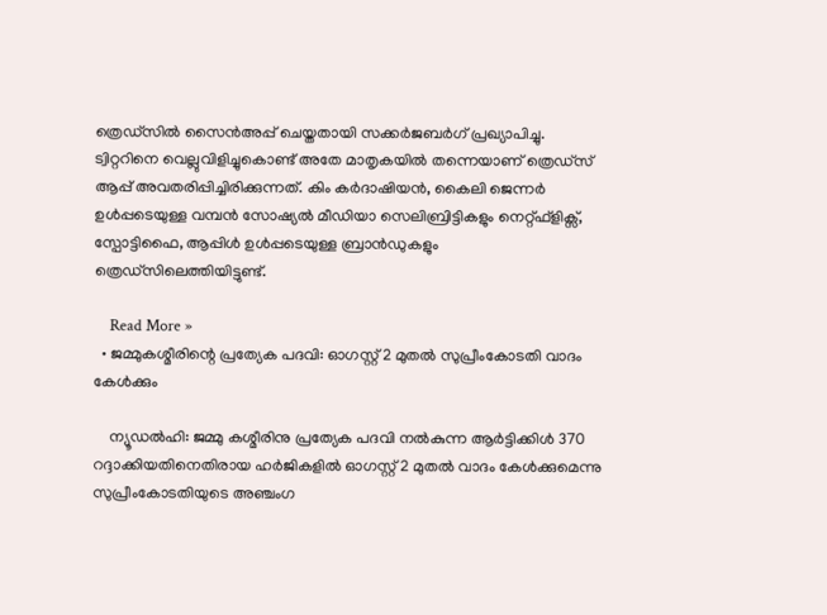ത്രെഡ്സില്‍ സൈന്‍അപ്പ് ചെയ്തതായി സക്കര്‍ജബര്‍ഗ് പ്രഖ്യാപിച്ചു. ട്വിറ്ററിനെ വെല്ലുവിളിച്ചുകൊണ്ട് അതേ മാതൃകയില്‍ തന്നെയാണ് ത്രെഡ്സ് ആപ്പ് അവതരിപ്പിച്ചിരിക്കുന്നത്. കിം കര്‍ദാഷിയന്‍, കൈലി ജെന്നര്‍ ഉള്‍പ്പടെയുള്ള വമ്പന്‍ സോഷ്യല്‍ മീഡിയാ സെലിബ്രിട്ടികളും നെറ്റ്ഫ്ളിക്സ്, സ്പോട്ടിഫൈ, ആപ്പിള്‍ ഉള്‍പ്പടെയുള്ള ബ്രാന്‍ഡുകളും ത്രെഡ്സിലെത്തിയിട്ടുണ്ട്.

    Read More »
  • ജമ്മുകശ്മീരിന്റെ പ്രത്യേക പദവി: ഓഗസ്റ്റ് 2 മുതല്‍ സുപ്രീംകോടതി വാദം കേള്‍ക്കും

    ന്യൂഡല്‍ഹി: ജമ്മു കശ്മീരിനു പ്രത്യേക പദവി നല്‍കുന്ന ആര്‍ട്ടിക്കിള്‍ 370 റദ്ദാക്കിയതിനെതിരായ ഹര്‍ജികളില്‍ ഓഗസ്റ്റ് 2 മുതല്‍ വാദം കേള്‍ക്കുമെന്നു സുപ്രീംകോടതിയുടെ അഞ്ചംഗ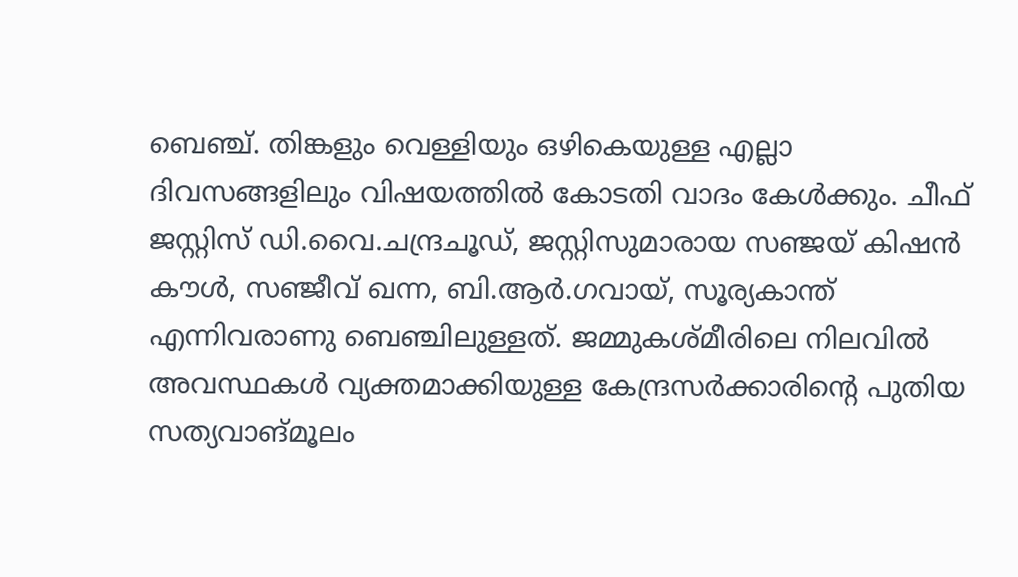ബെഞ്ച്. തിങ്കളും വെള്ളിയും ഒഴികെയുള്ള എല്ലാ ദിവസങ്ങളിലും വിഷയത്തില്‍ കോടതി വാദം കേള്‍ക്കും. ചീഫ് ജസ്റ്റിസ് ഡി.വൈ.ചന്ദ്രചൂഡ്, ജസ്റ്റിസുമാരായ സഞ്ജയ് കിഷന്‍ കൗള്‍, സഞ്ജീവ് ഖന്ന, ബി.ആര്‍.ഗവായ്, സൂര്യകാന്ത് എന്നിവരാണു ബെഞ്ചിലുള്ളത്. ജമ്മുകശ്മീരിലെ നിലവില്‍ അവസ്ഥകള്‍ വ്യക്തമാക്കിയുള്ള കേന്ദ്രസര്‍ക്കാരിന്റെ പുതിയ സത്യവാങ്മൂലം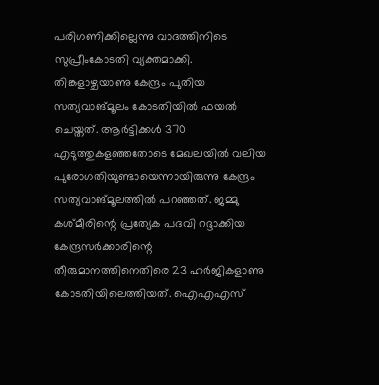പരിഗണിക്കില്ലെന്നു വാദത്തിനിടെ സുപ്രീംകോടതി വ്യക്തമാക്കി. തിങ്കളാഴ്ചയാണു കേന്ദ്രം പുതിയ സത്യവാങ്മൂലം കോടതിയില്‍ ഫയല്‍ ചെയ്തത്. ആര്‍ട്ടിക്കള്‍ 370 എടുത്തുകളഞ്ഞതോടെ മേഖലയില്‍ വലിയ പുരോഗതിയുണ്ടായെന്നായിരുന്നു കേന്ദ്രം സത്യവാങ്മൂലത്തില്‍ പറഞ്ഞത്. ജമ്മു കശ്മീരിന്റെ പ്രത്യേക പദവി റദ്ദാക്കിയ കേന്ദ്രസര്‍ക്കാരിന്റെ തീരുമാനത്തിനെതിരെ 23 ഹര്‍ജികളാണു കോടതിയിലെത്തിയത്. ഐഎഎസ്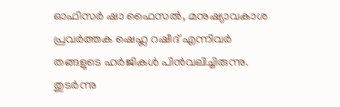ഓഫിസര്‍ ഷാ ഫൈസല്‍, മനുഷ്യാവകാശ പ്രവര്‍ത്തക ഷെഹ്ല റഷീദ് എന്നിവര്‍ തങ്ങളുടെ ഹര്‍ജികള്‍ പിന്‍വലിച്ചിരുന്നു. തുടര്‍ന്നു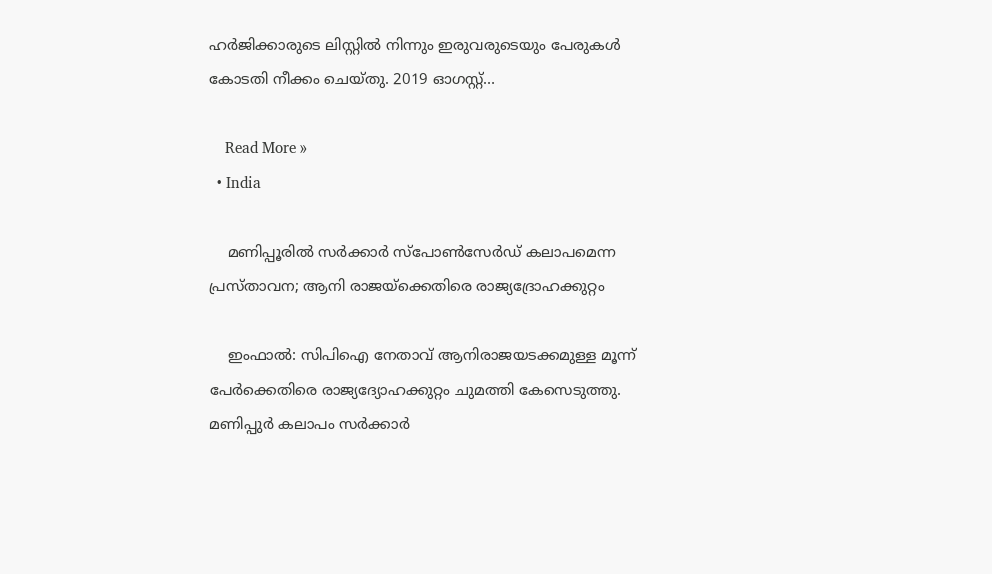ഹര്‍ജിക്കാരുടെ ലിസ്റ്റില്‍ നിന്നും ഇരുവരുടെയും പേരുകള്‍ കോടതി നീക്കം ചെയ്തു. 2019 ഓഗസ്റ്റ്…

    Read More »
  • India

    മണിപ്പൂരിൽ സർക്കാർ സ്‌പോൺസേർഡ് കലാപമെന്ന പ്രസ്താവന; ആനി രാജയ്‌ക്കെതിരെ രാജ്യദ്രോഹക്കുറ്റം

    ഇംഫാല്‍: സിപിഐ നേതാവ് ആനിരാജയടക്കമുള്ള മൂന്ന് പേര്‍ക്കെതിരെ രാജ്യദ്യോഹക്കുറ്റം ചുമത്തി കേസെടുത്തു. മണിപ്പുര്‍ കലാപം സര്‍ക്കാര്‍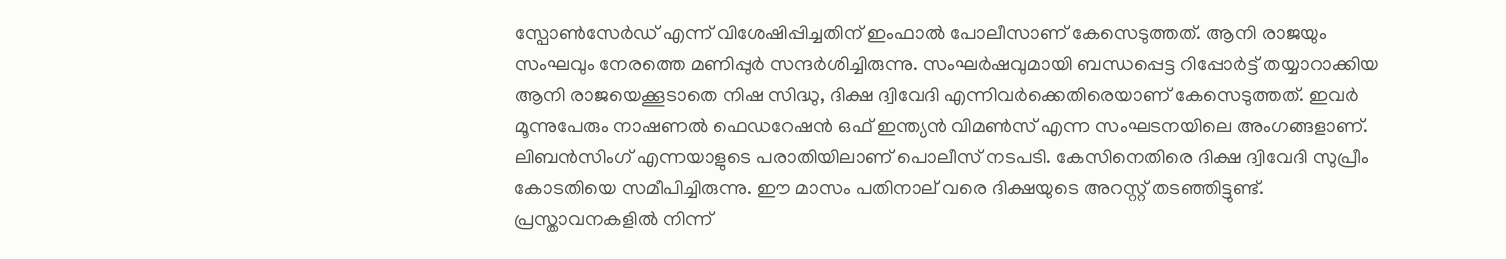സ്പോണ്‍സേര്‍ഡ് എന്ന് വിശേഷിപ്പിച്ചതിന് ഇംഫാല്‍ പോലീസാണ് കേസെടുത്തത്. ആനി രാജയും സംഘവും നേരത്തെ മണിപ്പുര്‍ സന്ദര്‍ശിച്ചിരുന്നു. സംഘര്‍ഷവുമായി ബന്ധപ്പെട്ട റിപ്പോര്‍ട്ട് തയ്യാറാക്കിയ ആനി രാജയെക്കൂടാതെ നിഷ സിദ്ധു, ദിക്ഷ ദ്വിവേദി എന്നിവര്‍ക്കെതിരെയാണ് കേസെടുത്തത്. ഇവര്‍ മൂന്നുപേരും നാഷണല്‍ ഫെഡറേഷന്‍ ഒഫ് ഇന്ത്യന്‍ വിമണ്‍സ് എന്ന സംഘടനയിലെ അംഗങ്ങളാണ്. ലിബന്‍സിംഗ് എന്നയാളുടെ പരാതിയിലാണ് പൊലീസ് നടപടി. കേസിനെതിരെ ദിക്ഷ ദ്വിവേദി സുപ്രീം കോടതിയെ സമീപിച്ചിരുന്നു. ഈ മാസം പതിനാല് വരെ ദിക്ഷയുടെ അറസ്റ്റ് തടഞ്ഞിട്ടുണ്ട്. പ്രസ്താവനകളില്‍ നിന്ന്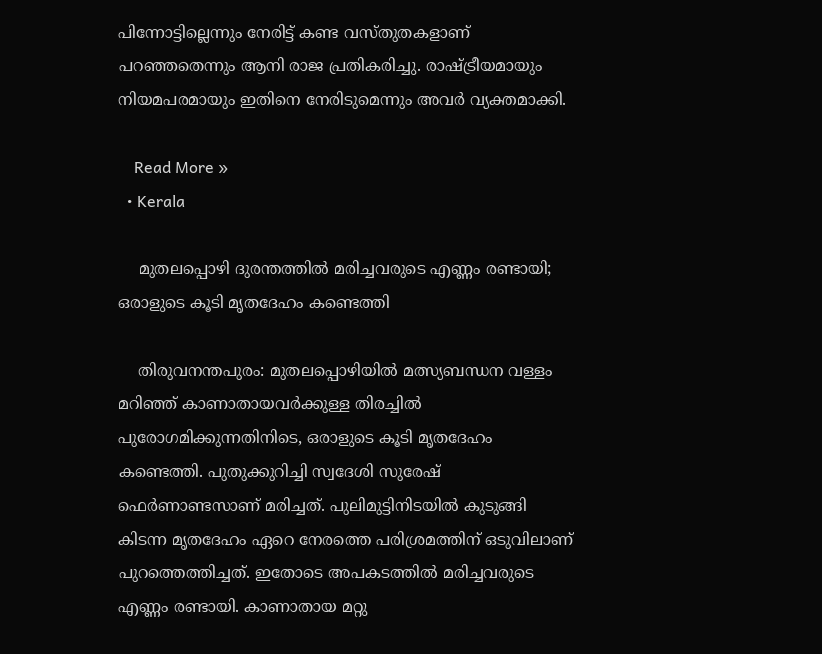പിന്നോട്ടില്ലെന്നും നേരിട്ട് കണ്ട വസ്തുതകളാണ് പറഞ്ഞതെന്നും ആനി രാജ പ്രതികരിച്ചു. രാഷ്ട്രീയമായും നിയമപരമായും ഇതിനെ നേരിടുമെന്നും അവര്‍ വ്യക്തമാക്കി.

    Read More »
  • Kerala

    മുതലപ്പൊഴി ദുരന്തത്തില്‍ മരിച്ചവരുടെ എണ്ണം രണ്ടായി; ഒരാളുടെ കൂടി മൃതദേഹം കണ്ടെത്തി

    തിരുവനന്തപുരം: മുതലപ്പൊഴിയില്‍ മത്സ്യബന്ധന വള്ളം മറിഞ്ഞ് കാണാതായവര്‍ക്കുള്ള തിരച്ചില്‍ പുരോഗമിക്കുന്നതിനിടെ, ഒരാളുടെ കൂടി മൃതദേഹം കണ്ടെത്തി. പുതുക്കുറിച്ചി സ്വദേശി സുരേഷ് ഫെര്‍ണാണ്ടസാണ് മരിച്ചത്. പുലിമുട്ടിനിടയില്‍ കുടുങ്ങി കിടന്ന മൃതദേഹം ഏറെ നേരത്തെ പരിശ്രമത്തിന് ഒടുവിലാണ് പുറത്തെത്തിച്ചത്. ഇതോടെ അപകടത്തില്‍ മരിച്ചവരുടെ എണ്ണം രണ്ടായി. കാണാതായ മറ്റു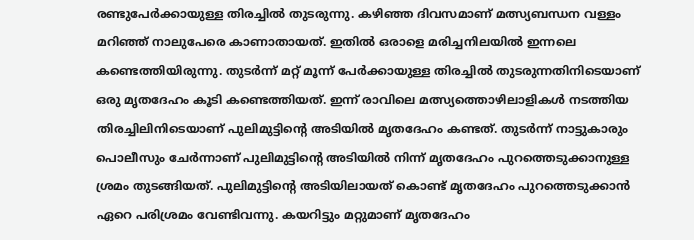രണ്ടുപേര്‍ക്കായുള്ള തിരച്ചില്‍ തുടരുന്നു. കഴിഞ്ഞ ദിവസമാണ് മത്സ്യബന്ധന വള്ളം മറിഞ്ഞ് നാലുപേരെ കാണാതായത്. ഇതില്‍ ഒരാളെ മരിച്ചനിലയില്‍ ഇന്നലെ കണ്ടെത്തിയിരുന്നു. തുടര്‍ന്ന് മറ്റ് മൂന്ന് പേര്‍ക്കായുള്ള തിരച്ചില്‍ തുടരുന്നതിനിടെയാണ് ഒരു മൃതദേഹം കൂടി കണ്ടെത്തിയത്. ഇന്ന് രാവിലെ മത്സ്യത്തൊഴിലാളികള്‍ നടത്തിയ തിരച്ചിലിനിടെയാണ് പുലിമുട്ടിന്റെ അടിയില്‍ മൃതദേഹം കണ്ടത്. തുടര്‍ന്ന് നാട്ടുകാരും പൊലീസും ചേര്‍ന്നാണ് പുലിമുട്ടിന്റെ അടിയില്‍ നിന്ന് മൃതദേഹം പുറത്തെടുക്കാനുള്ള ശ്രമം തുടങ്ങിയത്. പുലിമുട്ടിന്റെ അടിയിലായത് കൊണ്ട് മൃതദേഹം പുറത്തെടുക്കാന്‍ ഏറെ പരിശ്രമം വേണ്ടിവന്നു. കയറിട്ടും മറ്റുമാണ് മൃതദേഹം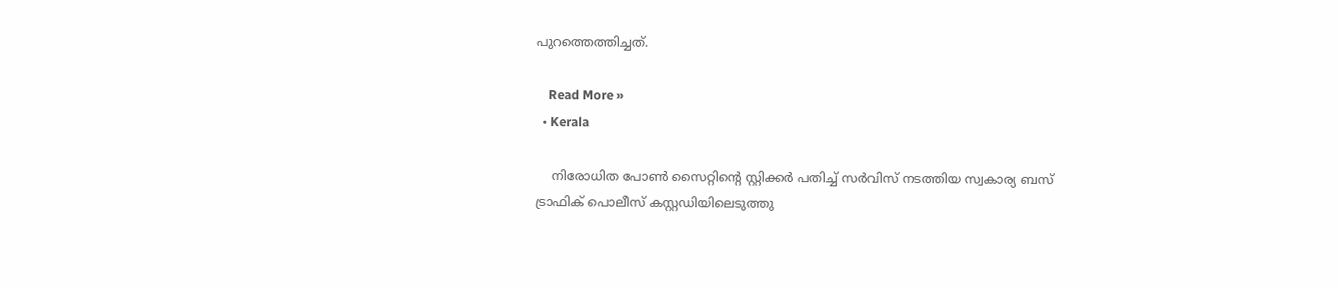പുറത്തെത്തിച്ചത്.

    Read More »
  • Kerala

    നിരോധിത പോണ്‍ സൈറ്റിന്റെ സ്റ്റിക്കര്‍ പതിച്ച്‌ സര്‍വിസ് നടത്തിയ സ്വകാര്യ ബസ് ട്രാഫിക് പൊലീസ് കസ്റ്റഡിയിലെടുത്തു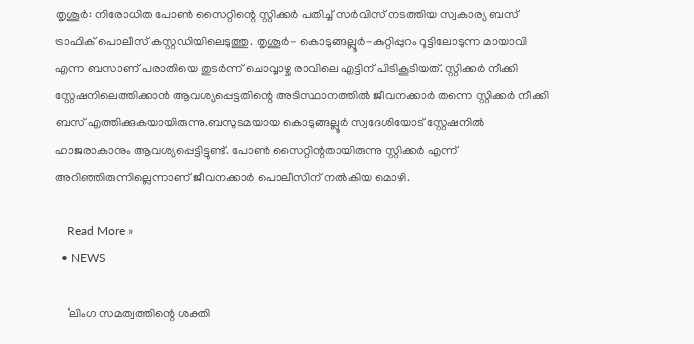തൃശൂര്‍: നിരോധിത പോണ്‍ സൈറ്റിന്റെ സ്റ്റിക്കര്‍ പതിച്ച്‌ സര്‍വിസ് നടത്തിയ സ്വകാര്യ ബസ് ട്രാഫിക് പൊലീസ് കസ്റ്റഡിയിലെടുത്തു. തൃശൂര്‍- കൊടുങ്ങല്ലൂര്‍-കുറ്റിപ്പുറം റൂട്ടിലോടുന്ന മായാവി എന്ന ബസാണ് പരാതിയെ തുടര്‍ന്ന് ചൊവ്വാഴ്ച രാവിലെ എട്ടിന് പിടികൂടിയത്. സ്റ്റിക്കര്‍ നീക്കി സ്റ്റേഷനിലെത്തിക്കാൻ ആവശ്യപ്പെട്ടതിന്റെ അടിസ്ഥാനത്തില്‍ ജീവനക്കാര്‍ തന്നെ സ്റ്റിക്കര്‍ നീക്കി ബസ് എത്തിക്കുകയായിരുന്നു.ബസുടമയായ കൊടുങ്ങല്ലൂര്‍ സ്വദേശിയോട് സ്റ്റേഷനില്‍ ഹാജരാകാനും ആവശ്യപ്പെട്ടിട്ടുണ്ട്. പോണ്‍ സൈറ്റിന്റതായിരുന്നു സ്റ്റിക്കര്‍ എന്ന് അറിഞ്ഞിരുന്നില്ലെന്നാണ് ജീവനക്കാര്‍ പൊലീസിന് നൽകിയ മൊഴി.

    Read More »
  • NEWS

    ‘ലിംഗ സമത്വത്തിന്റെ ശക്തി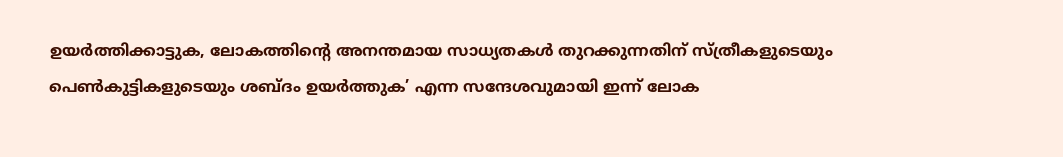ഉയർത്തിക്കാട്ടുക, ലോകത്തിന്റെ അനന്തമായ സാധ്യതകൾ തുറക്കുന്നതിന് സ്ത്രീകളുടെയും പെൺകുട്ടികളുടെയും ശബ്ദം ഉയർത്തുക’ എന്ന സന്ദേശവുമായി ഇന്ന് ലോക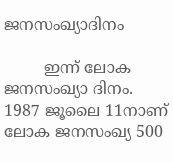ജനസംഖ്യാദിനം

        ഇന്ന് ലോക ജനസംഖ്യാ ദിനം. 1987 ജൂലൈ 11നാണ് ലോക ജനസംഖ്യ 500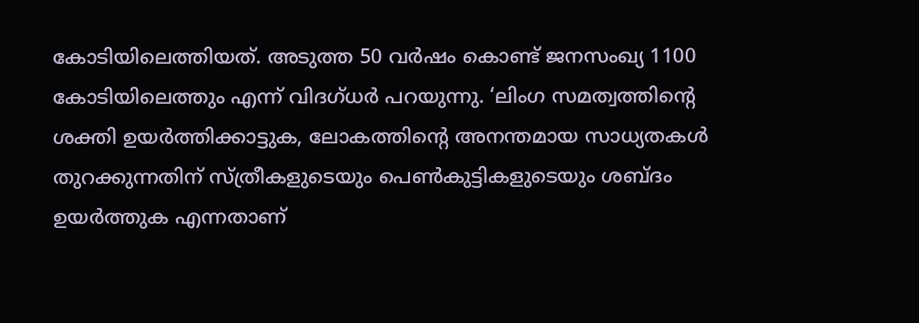കോടിയിലെത്തിയത്. അടുത്ത 50 വര്‍ഷം കൊണ്ട് ജനസംഖ്യ 1100 കോടിയിലെത്തും എന്ന് വിദഗ്ധർ പറയുന്നു. ‘ലിംഗ സമത്വത്തിന്റെ ശക്തി ഉയർത്തിക്കാട്ടുക, ലോകത്തിന്റെ അനന്തമായ സാധ്യതകൾ തുറക്കുന്നതിന് സ്ത്രീകളുടെയും പെൺകുട്ടികളുടെയും ശബ്ദം ഉയർത്തുക എന്നതാണ്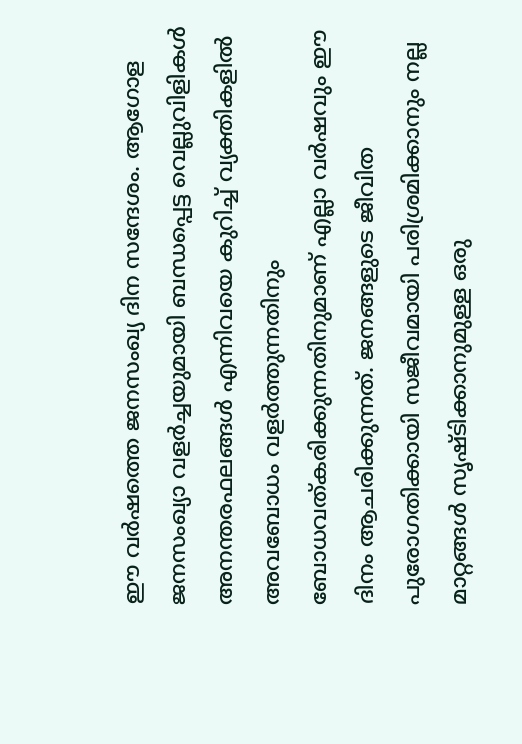ഈ വർഷത്തെ ജനസംഖ്യ ദിന സന്ദേശം. ആഗോള ജനസംഖ്യാ വളർച്ചയുമായി ബന്ധപ്പെട്ട വെല്ലുവിളികൾ   അനന്തരഫലങ്ങൾ എന്നിവയെ കുറിച്ച് വ്യക്തികളിൽ അവബോധം വളർത്തുന്നതിനും ബോധവത്കരിക്കുന്നതിനുമാണ് എല്ലാ വർഷവും ഈ ദിനം ആചരിക്കുന്നത്. ജനങ്ങളുടെ ജീവിത പുരോഗതിക്കായി സജീവമായി പരിശ്രമിക്കാനും നല്ല മാറ്റങ്ങൾ സൃഷ്ടിക്കാനുമുള്ള ഒരു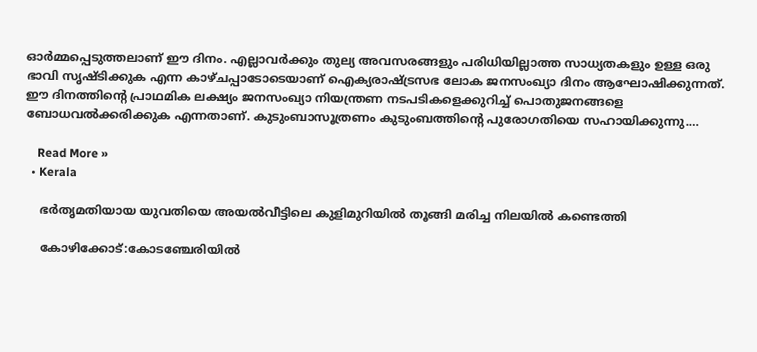ഓർമ്മപ്പെടുത്തലാണ് ഈ ദിനം. എല്ലാവർക്കും തുല്യ അവസരങ്ങളും പരിധിയില്ലാത്ത സാധ്യതകളും ഉള്ള ഒരു ഭാവി സൃഷ്ടിക്കുക എന്ന കാഴ്ചപ്പാടോടെയാണ് ഐക്യരാഷ്ട്രസഭ ലോക ജനസംഖ്യാ ദിനം ആഘോഷിക്കുന്നത്. ഈ ദിനത്തിന്റെ പ്രാഥമിക ലക്ഷ്യം ജനസംഖ്യാ നിയന്ത്രണ നടപടികളെക്കുറിച്ച് പൊതുജനങ്ങളെ ബോധവൽക്കരിക്കുക എന്നതാണ്. കുടുംബാസൂത്രണം കുടുംബത്തിന്റെ പുരോഗതിയെ സഹായിക്കുന്നു.…

    Read More »
  • Kerala

    ഭര്‍തൃമതിയായ യുവതിയെ അയല്‍വീട്ടിലെ കുളിമുറിയില്‍ തൂങ്ങി മരിച്ച നിലയില്‍ കണ്ടെത്തി

    കോഴിക്കോട്:കോടഞ്ചേരിയില്‍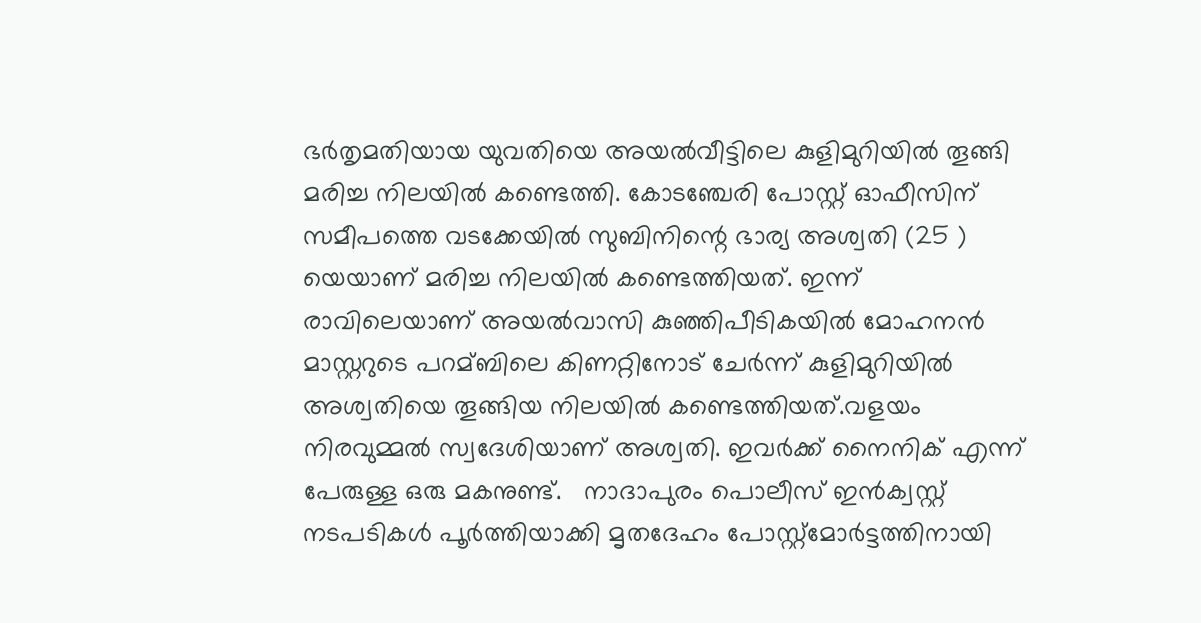ഭര്‍തൃമതിയായ യുവതിയെ അയല്‍വീട്ടിലെ കുളിമുറിയില്‍ തൂങ്ങി മരിച്ച നിലയില്‍ കണ്ടെത്തി. കോടഞ്ചേരി പോസ്റ്റ് ‌ഓഫീസിന് സമീപത്തെ വടക്കേയില്‍ സുബിനിന്റെ ഭാര്യ അശ്വതി (25 ) യെയാണ് മരിച്ച നിലയില്‍ കണ്ടെത്തിയത്. ഇന്ന് രാവിലെയാണ് അയല്‍വാസി കുഞ്ഞിപീടികയില്‍ മോഹനൻ മാസ്റ്ററുടെ പറമ്ബിലെ കിണറ്റിനോട് ചേര്‍ന്ന് കുളിമുറിയിൽ അശ്വതിയെ തൂങ്ങിയ നിലയില്‍ കണ്ടെത്തിയത്.വളയം നിരവുമ്മല്‍ സ്വദേശിയാണ് അശ്വതി. ഇവര്‍ക്ക് നൈനിക് എന്ന് പേരുള്ള ഒരു മകനുണ്ട്.   നാദാപുരം പൊലീസ് ഇൻക്വസ്റ്റ് നടപടികള്‍ പൂര്‍ത്തിയാക്കി മൃതദേഹം പോസ്റ്റ്മോര്‍ട്ടത്തിനായി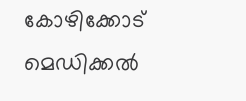കോഴിക്കോട് മെഡിക്കല്‍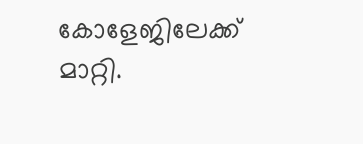കോളേജിലേക്ക് മാറ്റി.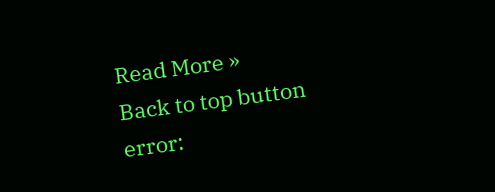Read More »
Back to top button
error: